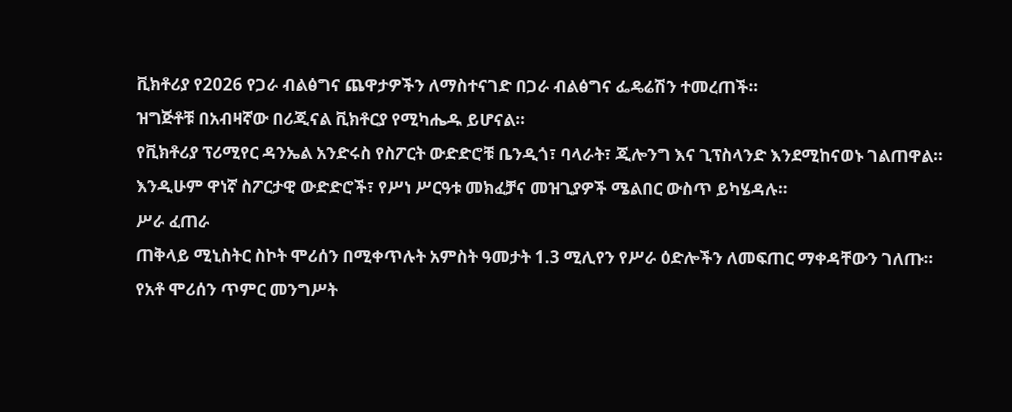ቪክቶሪያ የ2026 የጋራ ብልፅግና ጨዋታዎችን ለማስተናገድ በጋራ ብልፅግና ፌዴሬሽን ተመረጠች።
ዝግጅቶቹ በአብዛኛው በሪጂናል ቪክቶርያ የሚካሔዱ ይሆናል።
የቪክቶሪያ ፕሪሚየር ዳንኤል አንድሩስ የስፖርት ውድድሮቹ ቤንዲጎ፣ ባላራት፣ ጂሎንግ እና ጊፕስላንድ እንደሚከናወኑ ገልጠዋል።
እንዲሁም ዋነኛ ስፖርታዊ ውድድሮች፣ የሥነ ሥርዓቱ መክፈቻና መዝጊያዎች ሜልበር ውስጥ ይካሄዳሉ።
ሥራ ፈጠራ
ጠቅላይ ሚኒስትር ስኮት ሞሪሰን በሚቀጥሉት አምስት ዓመታት 1.3 ሚሊየን የሥራ ዕድሎችን ለመፍጠር ማቀዳቸውን ገለጡ።
የአቶ ሞሪሰን ጥምር መንግሥት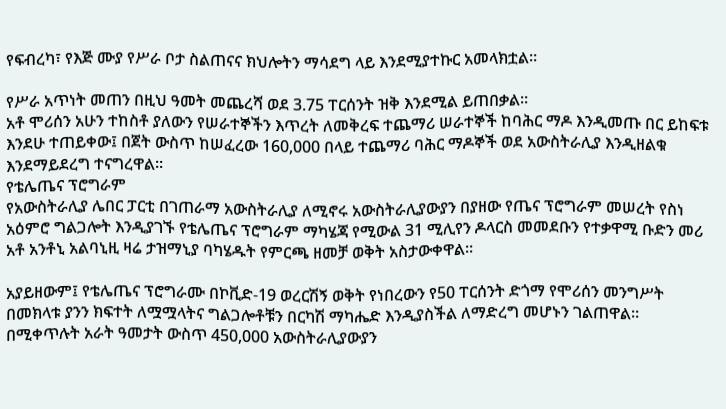የፍብረካ፣ የእጅ ሙያ የሥራ ቦታ ስልጠናና ክህሎትን ማሳደግ ላይ እንደሚያተኩር አመላክቷል።

የሥራ አጥነት መጠን በዚህ ዓመት መጨረሻ ወደ 3.75 ፐርሰንት ዝቅ እንደሚል ይጠበቃል።
አቶ ሞሪሰን አሁን ተከስቶ ያለውን የሠራተኞችን እጥረት ለመቅረፍ ተጨማሪ ሠራተኞች ከባሕር ማዶ እንዲመጡ በር ይከፍቱ እንደሁ ተጠይቀው፤ በጀት ውስጥ ከሠፈረው 160,000 በላይ ተጨማሪ ባሕር ማዶኞች ወደ አውስትራሊያ እንዲዘልቁ እንደማይደረግ ተናግረዋል።
የቴሌጤና ፕሮግራም
የአውስትራሊያ ሌበር ፓርቲ በገጠራማ አውስትራሊያ ለሚኖሩ አውስትራሊያውያን በያዘው የጤና ፕሮግራም መሠረት የስነ አዕምሮ ግልጋሎት እንዲያገኙ የቴሌጤና ፕሮግራም ማካሄጃ የሚውል 31 ሚሊየን ዶላርስ መመደቡን የተቃዋሚ ቡድን መሪ አቶ አንቶኒ አልባኒዚ ዛሬ ታዝማኒያ ባካሄዱት የምርጫ ዘመቻ ወቅት አስታውቀዋል።

አያይዘውም፤ የቴሌጤና ፕሮግራሙ በኮቪድ-19 ወረርሽኝ ወቅት የነበረውን የ50 ፐርሰንት ድጎማ የሞሪሰን መንግሥት በመክላቱ ያንን ክፍተት ለሟሟላትና ግልጋሎቶቹን በርካሽ ማካሔድ እንዲያስችል ለማድረግ መሆኑን ገልጠዋል።
በሚቀጥሉት አራት ዓመታት ውስጥ 450,000 አውስትራሊያውያን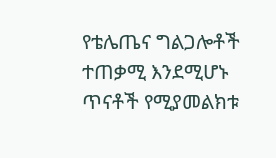የቴሌጤና ግልጋሎቶች ተጠቃሚ እንደሚሆኑ ጥናቶች የሚያመልክቱ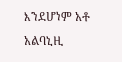እንደሆነም አቶ አልባኒዚ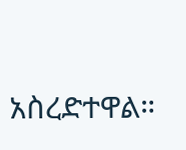አስረድተዋል።